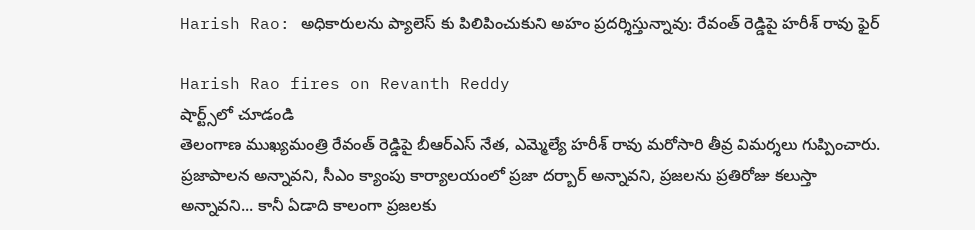Harish Rao: అధికారులను ప్యాలెస్ కు పిలిపించుకుని అహం ప్రదర్శిస్తున్నావు: రేవంత్ రెడ్డిపై హరీశ్ రావు ఫైర్

Harish Rao fires on Revanth Reddy
షార్ట్స్‌లో చూడండి
తెలంగాణ ముఖ్యమంత్రి రేవంత్ రెడ్డిపై బీఆర్ఎస్ నేత, ఎమ్మెల్యే హరీశ్ రావు మరోసారి తీవ్ర విమర్శలు గుప్పించారు. ప్రజాపాలన అన్నావని, సీఎం క్యాంపు కార్యాలయంలో ప్రజా దర్బార్ అన్నావని, ప్రజలను ప్రతిరోజు కలుస్తా అన్నావని... కానీ ఏడాది కాలంగా ప్రజలకు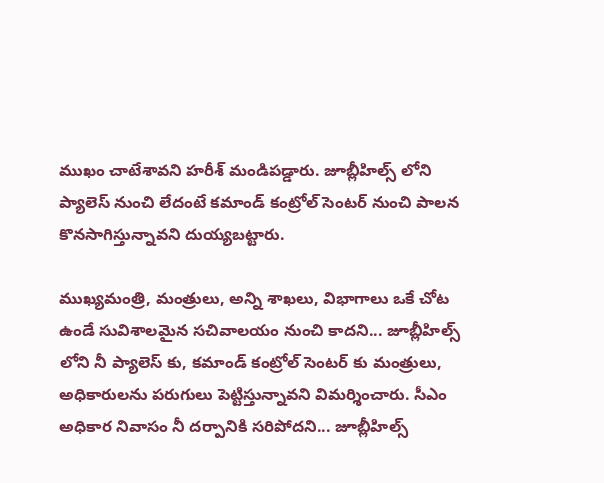ముఖం చాటేశావని హరీశ్ మండిపడ్డారు. జూబ్లీహిల్స్ లోని ప్యాలెస్ నుంచి లేదంటే కమాండ్ కంట్రోల్ సెంటర్ నుంచి పాలన కొనసాగిస్తున్నావని దుయ్యబట్టారు.

ముఖ్యమంత్రి, మంత్రులు, అన్ని శాఖలు, విభాగాలు ఒకే చోట ఉండే సువిశాలమైన సచివాలయం నుంచి కాదని... జూబ్లీహిల్స్ లోని నీ ప్యాలెస్ కు, కమాండ్ కంట్రోల్ సెంటర్ కు మంత్రులు, అధికారులను పరుగులు పెట్టిస్తున్నావని విమర్శించారు. సీఎం అధికార నివాసం నీ దర్పానికి సరిపోదని... జూబ్లీహిల్స్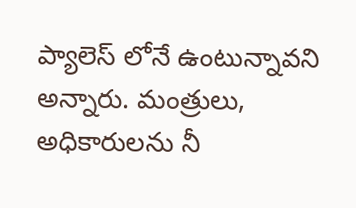ప్యాలెస్ లోనే ఉంటున్నావని అన్నారు. మంత్రులు, అధికారులను నీ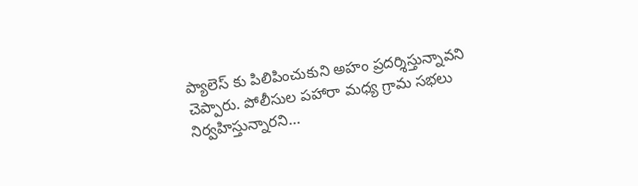ప్యాలెస్ కు పిలిపించుకుని అహం ప్రదర్శిస్తున్నావని చెప్పారు. పోలీసుల పహారా మధ్య గ్రామ సభలు నిర్వహిస్తున్నారని...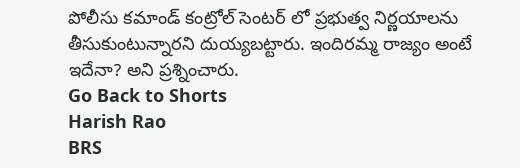పోలీసు కమాండ్ కంట్రోల్ సెంటర్ లో ప్రభుత్వ నిర్ణయాలను తీసుకుంటున్నారని దుయ్యబట్టారు. ఇందిరమ్మ రాజ్యం అంటే ఇదేనా? అని ప్రశ్నించారు.
Go Back to Shorts
Harish Rao
BRS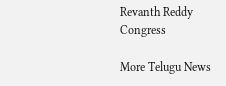Revanth Reddy
Congress

More Telugu News